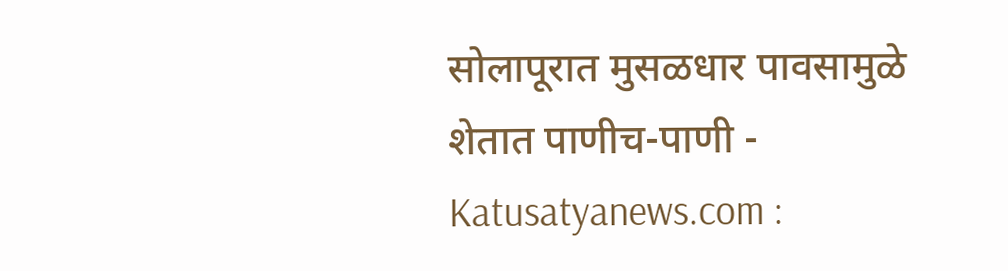सोलापूरात मुसळधार पावसामुळे शेतात पाणीच-पाणी - Katusatyanews.com :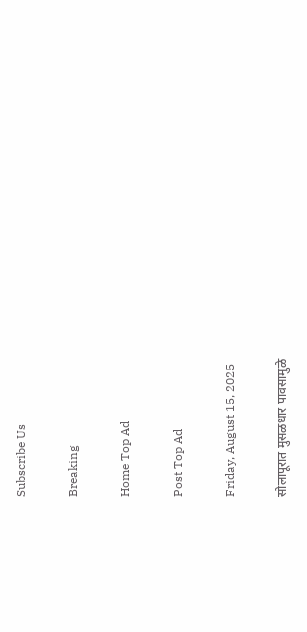Subscribe Us

Breaking

Home Top Ad

Post Top Ad

Friday, August 15, 2025

सोलापूरात मुसळधार पावसामुळे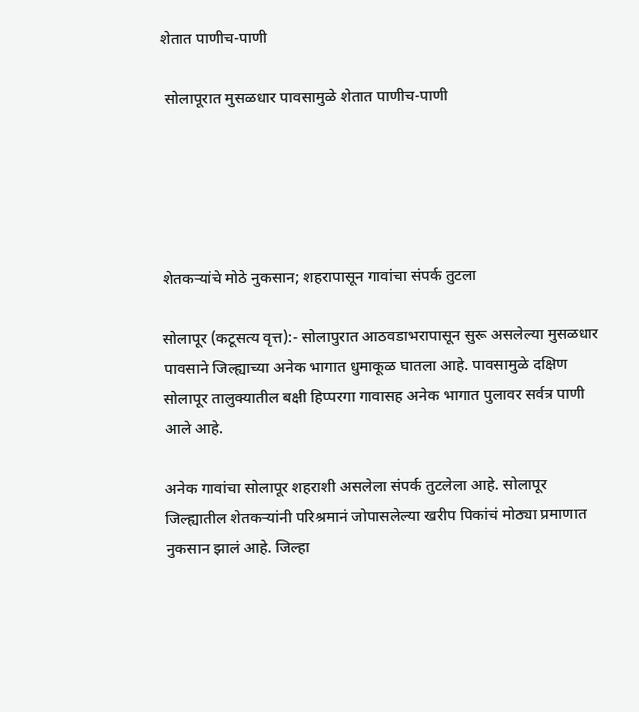शेतात पाणीच-पाणी

 सोलापूरात मुसळधार पावसामुळे शेतात पाणीच-पाणी





शेतकऱ्यांचे मोठे नुकसान; शहरापासून गावांचा संपर्क तुटला

सोलापूर (कटूसत्य वृत्त):- सोलापुरात आठवडाभरापासून सुरू असलेल्या मुसळधार पावसाने जिल्ह्याच्या अनेक भागात धुमाकूळ घातला आहे. पावसामुळे दक्षिण सोलापूर तालुक्यातील बक्षी हिप्परगा गावासह अनेक भागात पुलावर सर्वत्र पाणी आले आहे.

अनेक गावांचा सोलापूर शहराशी असलेला संपर्क तुटलेला आहे. सोलापूर जिल्ह्यातील शेतकऱ्यांनी परिश्रमानं जोपासलेल्या खरीप पिकांचं मोठ्या प्रमाणात नुकसान झालं आहे. जिल्हा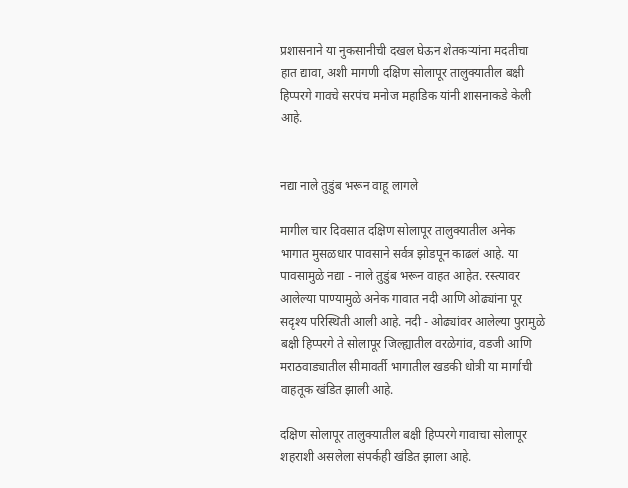प्रशासनाने या नुकसानीची दखल घेऊन शेतकऱ्यांना मदतीचा हात द्यावा, अशी मागणी दक्षिण सोलापूर तालुक्यातील बक्षी हिप्परगे गावचे सरपंच मनोज महाडिक यांनी शासनाकडे केली आहे.


नद्या नाले तुडुंब भरून वाहू लागले

मागील चार दिवसात दक्षिण सोलापूर तालुक्यातील अनेक भागात मुसळधार पावसाने सर्वत्र झोडपून काढलं आहे. या पावसामुळे नद्या - नाले तुडुंब भरून वाहत आहेत. रस्त्यावर आलेल्या पाण्यामुळे अनेक गावात नदी आणि ओढ्यांना पूर सदृश्य परिस्थिती आली आहे. नदी - ओढ्यांवर आलेल्या पुरामुळे बक्षी हिप्परगे ते सोलापूर जिल्ह्यातील वरळेगांव, वडजी आणि मराठवाड्यातील सीमावर्ती भागातील खडकी धोत्री या मार्गाची वाहतूक खंडित झाली आहे.

दक्षिण सोलापूर तालुक्यातील बक्षी हिप्परगे गावाचा सोलापूर शहराशी असलेला संपर्कही खंडित झाला आहे.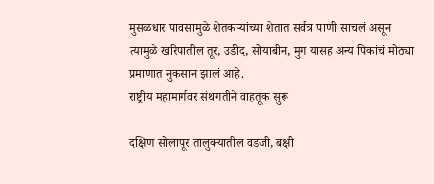मुसळधार पावसामुळे शेतकऱ्यांच्या शेतात सर्वत्र पाणी साचलं असून त्यामुळे खरिपातील तूर, उडीद, सोयाबीन, मुग यासह अन्य पिकांचं मोठ्या प्रमाणात नुकसान झालं आहे.
राष्ट्रीय महामार्गवर संथगतीने वाहतूक सुरू

दक्षिण सोलापूर तालुक्यातील वडजी, बक्षी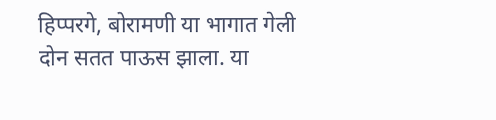हिप्परगे, बोरामणी या भागात गेली दोन सतत पाऊस झाला. या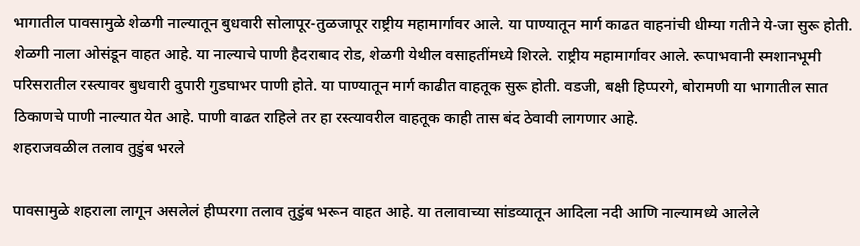भागातील पावसामुळे शेळगी नाल्यातून बुधवारी सोलापूर-तुळजापूर राष्ट्रीय महामार्गावर आले. या पाण्यातून मार्ग काढत वाहनांची धीम्या गतीने ये-जा सुरू होती. शेळगी नाला ओसंडून वाहत आहे. या नाल्याचे पाणी हैदराबाद रोड, शेळगी येथील वसाहतींमध्ये शिरले. राष्ट्रीय महामार्गावर आले. रूपाभवानी स्मशानभूमी परिसरातील रस्त्यावर बुधवारी दुपारी गुडघाभर पाणी होते. या पाण्यातून मार्ग काढीत वाहतूक सुरू होती. वडजी, बक्षी हिप्परगे, बोरामणी या भागातील सात ठिकाणचे पाणी नाल्यात येत आहे. पाणी वाढत राहिले तर हा रस्त्यावरील वाहतूक काही तास बंद ठेवावी लागणार आहे.
शहराजवळील तलाव तुडुंब भरले

पावसामुळे शहराला लागून असलेलं हीप्परगा तलाव तुडुंब भरून वाहत आहे. या तलावाच्या सांडव्यातून आदिला नदी आणि नाल्यामध्ये आलेले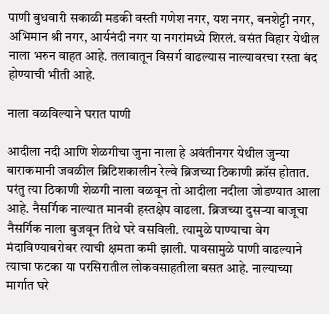पाणी बुधवारी सकाळी मडकी वस्ती गणेश नगर, यश नगर, बनशेट्टी नगर, अभिमान श्री नगर, आर्यनंदी नगर या नगरांमध्ये शिरलं. वसंत विहार येथील नाला भरुन वाहत आहे. तलावातून विसर्ग वाढल्यास नाल्यावरचा रस्ता बंद होण्याची भीती आहे.

नाला वळविल्याने घरात पाणी

आदीला नदी आणि शेळगीचा जुना नाला हे अवंतीनगर येथील जुन्या बाराकमानी जवळील ब्रिटिशकालीन रेल्वे ब्रिजच्या ठिकाणी क्रॉस होतात. परंतु त्या ठिकाणी शेळगी नाला वळवून तो आदीला नदीला जोडण्यात आला आहे. नैसर्गिक नाल्यात मानवी हस्तक्षेप वाढला. ब्रिजच्या दुसऱ्या बाजूचा नैसर्गिक नाला बुजवून तिथे घरे वसविली. त्यामुळे पाण्याचा वेग मंदाविण्याबरोबर त्याची क्षमता कमी झाली. पावसामुळे पाणी वाढल्याने त्याचा फटका या परसिरातील लोकवसाहतीला बसत आहे. नाल्याच्या मार्गात घरे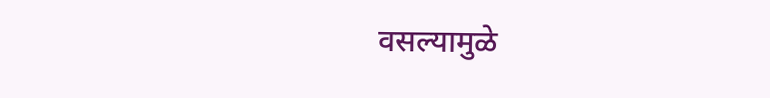वसल्यामुळे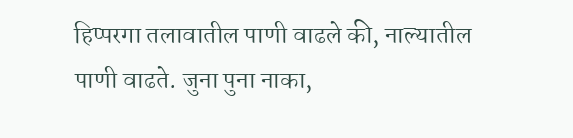हिप्परगा तलावातील पाणी वाढले की, नाल्यातील पाणी वाढते. जुना पुना नाका,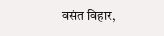वसंत विहार,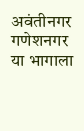अवंतीनगर गणेशनगर या भागाला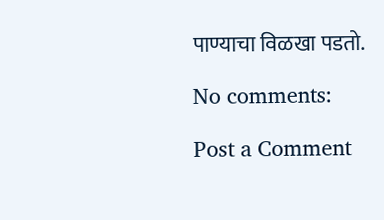पाण्याचा विळखा पडतो.

No comments:

Post a Comment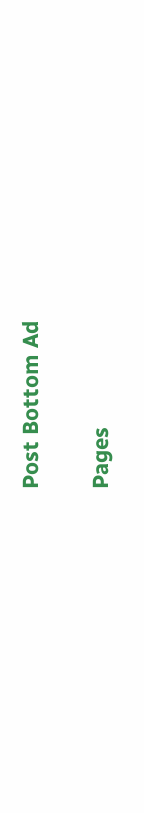Post Bottom Ad

Pages